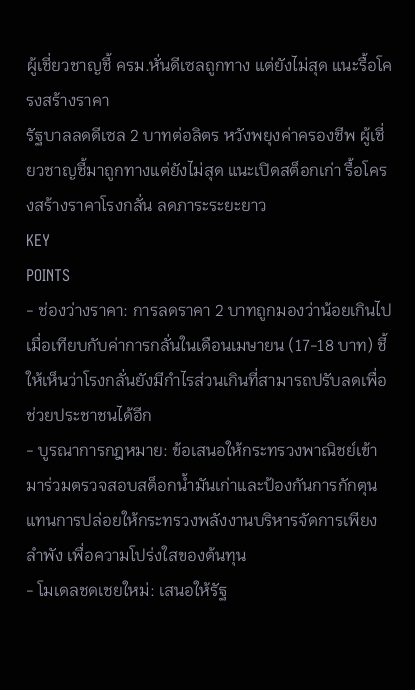ผู้เชี่ยวชาญชี้ ครม.หั่นดีเซลถูกทาง แต่ยังไม่สุด แนะรื้อโครงสร้างราคา
รัฐบาลลดดีเซล 2 บาทต่อลิตร หวังพยุงค่าครองชีพ ผู้เชี่ยวชาญชี้มาถูกทางแต่ยังไม่สุด แนะเปิดสต็อกเก่า รื้อโครงสร้างราคาโรงกลั่น ลดภาระระยะยาว
KEY
POINTS
- ช่องว่างราคา: การลดราคา 2 บาทถูกมองว่าน้อยเกินไปเมื่อเทียบกับค่าการกลั่นในเดือนเมษายน (17-18 บาท) ชี้ให้เห็นว่าโรงกลั่นยังมีกำไรส่วนเกินที่สามารถปรับลดเพื่อช่วยประชาชนได้อีก
- บูรณาการกฎหมาย: ข้อเสนอให้กระทรวงพาณิชย์เข้ามาร่วมตรวจสอบสต็อกน้ำมันเก่าและป้องกันการกักตุน แทนการปล่อยให้กระทรวงพลังงานบริหารจัดการเพียงลำพัง เพื่อความโปร่งใสของต้นทุน
- โมเดลชดเชยใหม่: เสนอให้รัฐ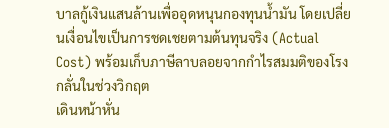บาลกู้เงินแสนล้านเพื่ออุดหนุนกองทุนน้ำมัน โดยเปลี่ยนเงื่อนไขเป็นการชดเชยตามต้นทุนจริง (Actual Cost) พร้อมเก็บภาษีลาบลอยจากกำไรสมมติของโรงกลั่นในช่วงวิกฤต
เดินหน้าหั่น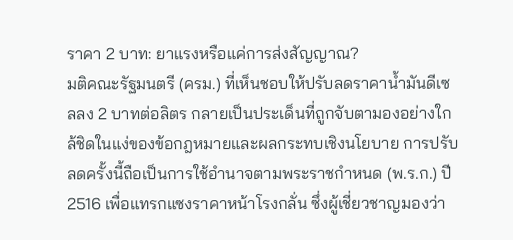ราคา 2 บาท: ยาแรงหรือแค่การส่งสัญญาณ?
มติคณะรัฐมนตรี (ครม.) ที่เห็นชอบให้ปรับลดราคาน้ำมันดีเซลลง 2 บาทต่อลิตร กลายเป็นประเด็นที่ถูกจับตามองอย่างใกล้ชิดในแง่ของข้อกฎหมายและผลกระทบเชิงนโยบาย การปรับลดครั้งนี้ถือเป็นการใช้อำนาจตามพระราชกำหนด (พ.ร.ก.) ปี 2516 เพื่อแทรกแซงราคาหน้าโรงกลั่น ซึ่งผู้เชี่ยวชาญมองว่า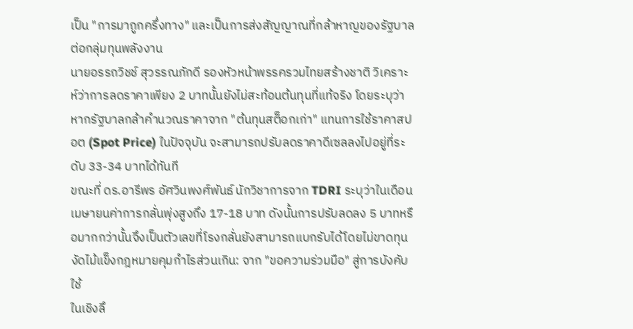เป็น "การมาถูกครึ่งทาง" และเป็นการส่งสัญญาณที่กล้าหาญของรัฐบาลต่อกลุ่มทุนพลังงาน
นายอรรถวิชช์ สุวรรณภักดี รองหัวหน้าพรรครวมไทยสร้างชาติ วิเคราะห์ว่าการลดราคาเพียง 2 บาทนั้นยังไม่สะท้อนต้นทุนที่แท้จริง โดยระบุว่าหากรัฐบาลกล้าคำนวณราคาจาก "ต้นทุนสต็อกเก่า" แทนการใช้ราคาสปอต (Spot Price) ในปัจจุบัน จะสามารถปรับลดราคาดีเซลลงไปอยู่ที่ระดับ 33-34 บาทได้ทันที
ขณะที่ ดร.อารีพร อัศวินพงศ์พันธ์ นักวิชาการจาก TDRI ระบุว่าในเดือนเมษายนค่าการกลั่นพุ่งสูงถึง 17-18 บาท ดังนั้นการปรับลดลง 5 บาทหรือมากกว่านั้นจึงเป็นตัวเลขที่โรงกลั่นยังสามารถแบกรับได้โดยไม่ขาดทุน
งัดไม้แข็งกฎหมายคุมกำไรส่วนเกิน: จาก "ขอความร่วมมือ" สู่การบังคับใช้
ในเชิงลึ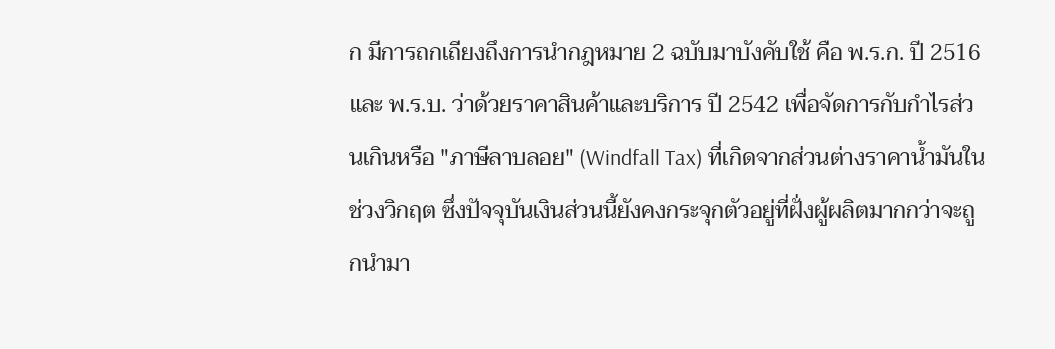ก มีการถกเถียงถึงการนำกฎหมาย 2 ฉบับมาบังคับใช้ คือ พ.ร.ก. ปี 2516 และ พ.ร.บ. ว่าด้วยราคาสินค้าและบริการ ปี 2542 เพื่อจัดการกับกำไรส่วนเกินหรือ "ภาษีลาบลอย" (Windfall Tax) ที่เกิดจากส่วนต่างราคาน้ำมันในช่วงวิกฤต ซึ่งปัจจุบันเงินส่วนนี้ยังคงกระจุกตัวอยู่ที่ฝั่งผู้ผลิตมากกว่าจะถูกนำมา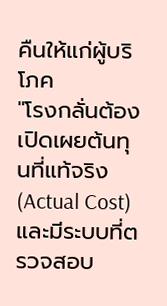คืนให้แก่ผู้บริโภค
"โรงกลั่นต้องเปิดเผยต้นทุนที่แท้จริง (Actual Cost) และมีระบบที่ตรวจสอบ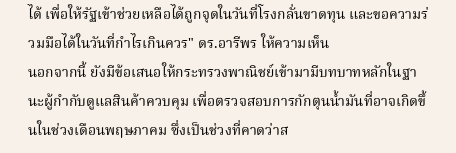ได้ เพื่อให้รัฐเข้าช่วยเหลือได้ถูกจุดในวันที่โรงกลั่นขาดทุน และขอความร่วมมือได้ในวันที่กำไรเกินควร" ดร.อารีพร ให้ความเห็น
นอกจากนี้ ยังมีข้อเสนอให้กระทรวงพาณิชย์เข้ามามีบทบาทหลักในฐานะผู้กำกับดูแลสินค้าควบคุม เพื่อตรวจสอบการกักตุนน้ำมันที่อาจเกิดขึ้นในช่วงเดือนพฤษภาคม ซึ่งเป็นช่วงที่คาดว่าส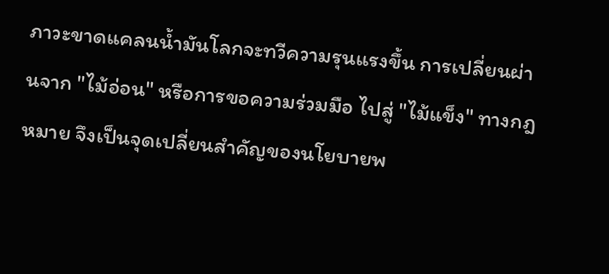ภาวะขาดแคลนน้ำมันโลกจะทวีความรุนแรงขึ้น การเปลี่ยนผ่านจาก "ไม้อ่อน" หรือการขอความร่วมมือ ไปสู่ "ไม้แข็ง" ทางกฎหมาย จึงเป็นจุดเปลี่ยนสำคัญของนโยบายพ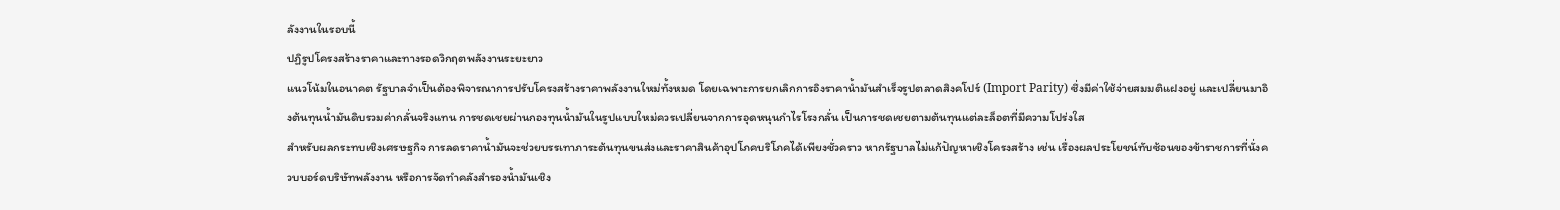ลังงานในรอบนี้
ปฏิรูปโครงสร้างราคาและทางรอดวิกฤตพลังงานระยะยาว
แนวโน้มในอนาคต รัฐบาลจำเป็นต้องพิจารณาการปรับโครงสร้างราคาพลังงานใหม่ทั้งหมด โดยเฉพาะการยกเลิกการอิงราคาน้ำมันสำเร็จรูปตลาดสิงคโปร์ (Import Parity) ซึ่งมีค่าใช้จ่ายสมมติแฝงอยู่ และเปลี่ยนมาอิงต้นทุนน้ำมันดิบรวมค่ากลั่นจริงแทน การชดเชยผ่านกองทุนน้ำมันในรูปแบบใหม่ควรเปลี่ยนจากการอุดหนุนกำไรโรงกลั่น เป็นการชดเชยตามต้นทุนแต่ละล็อตที่มีความโปร่งใส
สำหรับผลกระทบเชิงเศรษฐกิจ การลดราคาน้ำมันจะช่วยบรรเทาภาระต้นทุนขนส่งและราคาสินค้าอุปโภคบริโภคได้เพียงชั่วคราว หากรัฐบาลไม่แก้ปัญหาเชิงโครงสร้าง เช่น เรื่องผลประโยชน์ทับซ้อนของข้าราชการที่นั่งควบบอร์ดบริษัทพลังงาน หรือการจัดทำคลังสำรองน้ำมันเชิง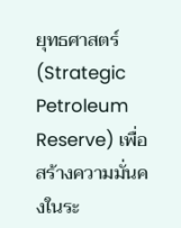ยุทธศาสตร์ (Strategic Petroleum Reserve) เพื่อสร้างความมั่นคงในระ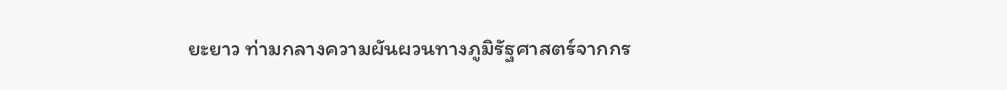ยะยาว ท่ามกลางความผันผวนทางภูมิรัฐศาสตร์จากกร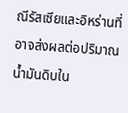ณีรัสเซียและอิหร่านที่อาจส่งผลต่อปริมาณน้ำมันดิบใน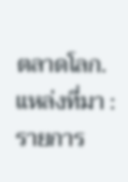ตลาดโลก.
แหล่งที่มา : รายการ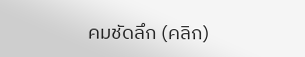คมชัดลึก (คลิก)